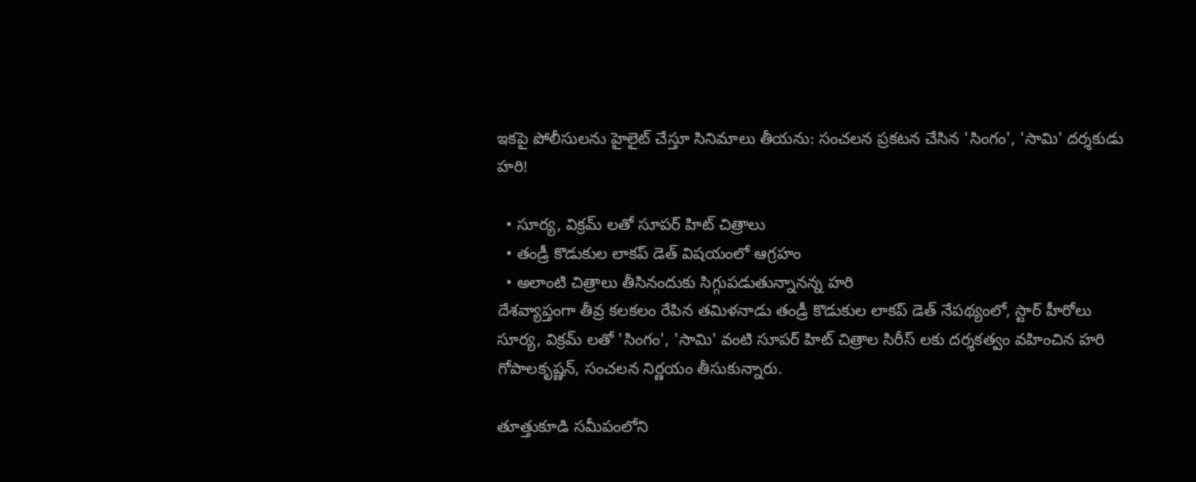ఇకపై పోలీసులను హైలైట్ చేస్తూ సినిమాలు తీయను: సంచలన ప్రకటన చేసిన 'సింగం', 'సామి' దర్శకుడు హరి!

  • సూర్య, విక్రమ్ లతో సూపర్ హిట్ చిత్రాలు
  • తండ్రీ కొడుకుల లాకప్ డెత్ విషయంలో ఆగ్రహం
  • అలాంటి చిత్రాలు తీసినందుకు సిగ్గుపడుతున్నానన్న హరి
దేశవ్యాప్తంగా తీవ్ర కలకలం రేపిన తమిళనాడు తండ్రీ కొడుకుల లాకప్ డెత్ నేపథ్యంలో, స్టార్ హీరోలు సూర్య, విక్రమ్ లతో 'సింగం', 'సామి' వంటి సూపర్ హిట్ చిత్రాల సిరీస్ లకు దర్శకత్వం వహించిన హరి గోపాలకృష్ణన్, సంచలన నిర్ణయం తీసుకున్నారు.

తూత్తుకూడి సమీపంలోని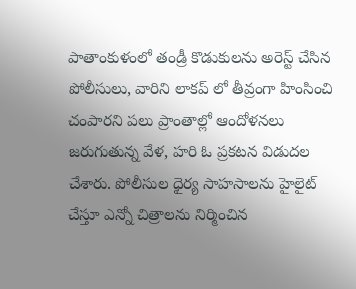పాతాంకుళంలో తండ్రీ కొడుకులను అరెస్ట్ చేసిన పోలీసులు, వారిని లాకప్ లో తీవ్రంగా హింసించి చంపారని పలు ప్రాంతాల్లో ఆందోళనలు జరుగుతున్న వేళ, హరి ఓ ప్రకటన విడుదల చేశారు. పోలీసుల ధైర్య సాహసాలను హైలైట్ చేస్తూ ఎన్నో చిత్రాలను నిర్మించిన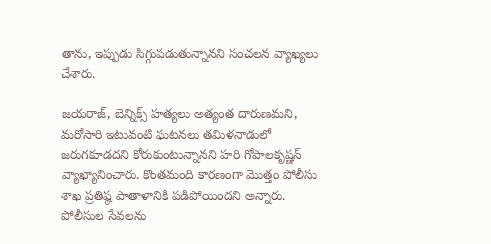తాను, ఇప్పుడు సిగ్గుపడుతున్నానని సంచలన వ్యాఖ్యలు చేశారు.

జయరాజ్, బెన్నిక్స్ హత్యలు అత్యంత దారుణమని, మరోసారి ఇటువంటి ఘటనలు తమిళనాడులో జరుగకూడదని కోరుకుంటున్నానని హరి గోపాలకృష్ణన్ వ్యాఖ్యానించారు. కొంతమంది కారణంగా మొత్తం పోలీసు శాఖ ప్రతిష్ఠ పాతాళానికి పడిపోయిందని అన్నారు. పోలీసుల సేవలను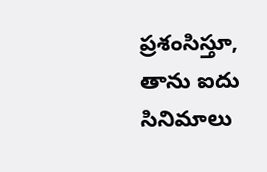ప్రశంసిస్తూ, తాను ఐదు సినిమాలు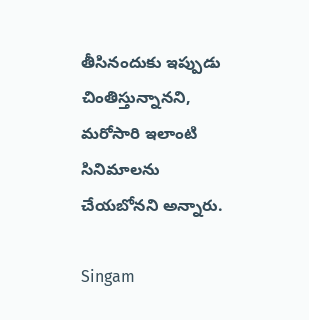తీసినందుకు ఇప్పుడు చింతిస్తున్నానని, మరోసారి ఇలాంటి సినిమాలను చేయబోనని అన్నారు.

Singam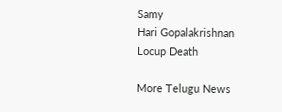Samy
Hari Gopalakrishnan
Locup Death

More Telugu News